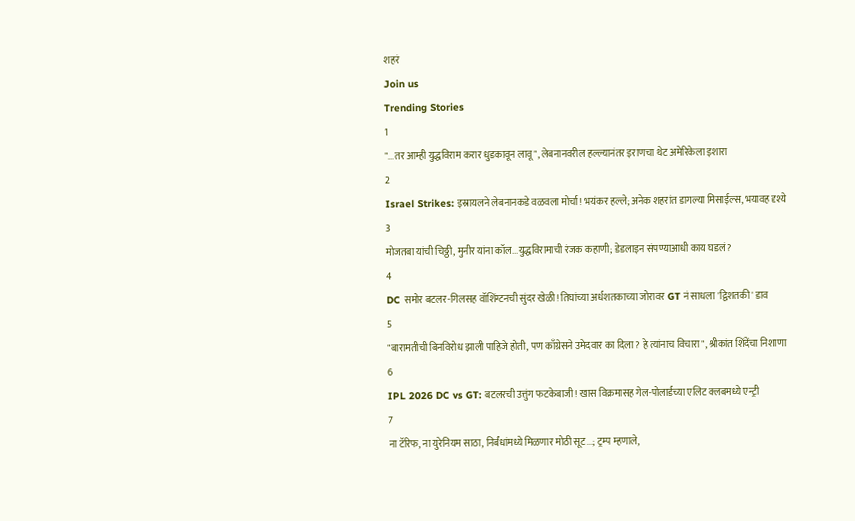शहरं
Join us
Trending Stories
1
"...तर आम्ही युद्धविराम करार धुडकावून लावू", लेबनानवरील हल्ल्यानंतर इराणचा थेट अमेरिकेला इशारा
2
Israel Strikes: इस्रायलने लेबनानकडे वळवला मोर्चा! भयंकर हल्ले; अनेक शहरांत डागल्या मिसाईल्स, भयावह दृश्ये
3
मोजतबा यांची चिठ्ठी, मुनीर यांना कॉल...युद्धविरामाची रंजक कहाणी; डेडलाइन संपण्याआधी काय घडलं?
4
DC समोर बटलर-गिलसह वॉशिंग्टनची सुंदर खेळी! तिघांच्या अर्धशतकाच्या जोरावर GT नं साधला 'द्विशतकी' डाव
5
"बारामतीची बिनविरोध झाली पाहिजे होती, पण काँग्रेसने उमेदवार का दिला? हे त्यांनाच विचारा", श्रीकांत शिंदेंचा निशाणा
6
IPL 2026 DC vs GT: बटलरची उत्तुंग फटकेबाजी! खास विक्रमासह गेल-पोलार्डच्या एलिट क्लबमध्ये एन्ट्री
7
ना टॅरिफ, ना युरेनियम साठा, निर्बंधांमध्ये मिळणार मोठी सूट...; ट्रम्प म्हणाले,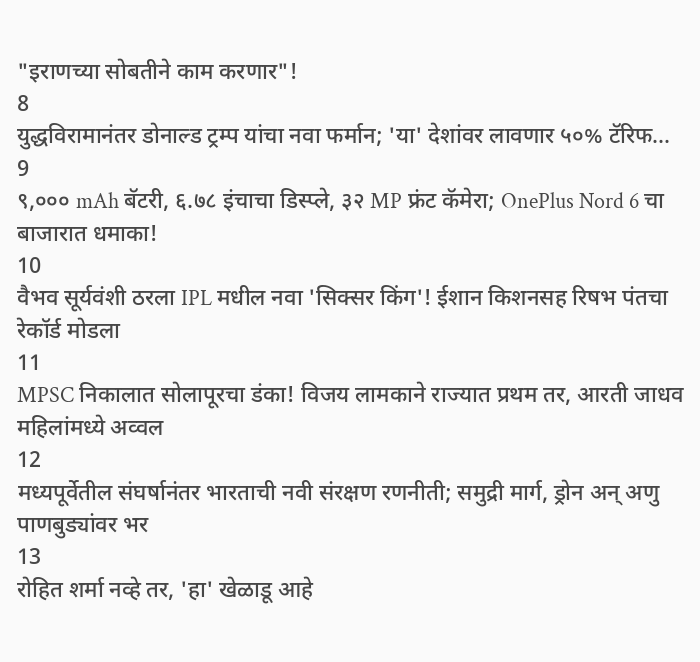"इराणच्या सोबतीने काम करणार"!
8
युद्धविरामानंतर डोनाल्ड ट्रम्प यांचा नवा फर्मान; 'या' देशांवर लावणार ५०% टॅरिफ...
9
९,००० mAh बॅटरी, ६.७८ इंचाचा डिस्प्ले, ३२ MP फ्रंट कॅमेरा; OnePlus Nord 6 चा बाजारात धमाका!
10
वैभव सूर्यवंशी ठरला IPL मधील नवा 'सिक्सर किंग'! ईशान किशनसह रिषभ पंतचा रेकॉर्ड मोडला
11
MPSC निकालात सोलापूरचा डंका! विजय लामकाने राज्यात प्रथम तर, आरती जाधव महिलांमध्ये अव्वल
12
मध्यपूर्वेतील संघर्षानंतर भारताची नवी संरक्षण रणनीती; समुद्री मार्ग, ड्रोन अन् अणु पाणबुड्यांवर भर
13
रोहित शर्मा नव्हे तर, 'हा' खेळाडू आहे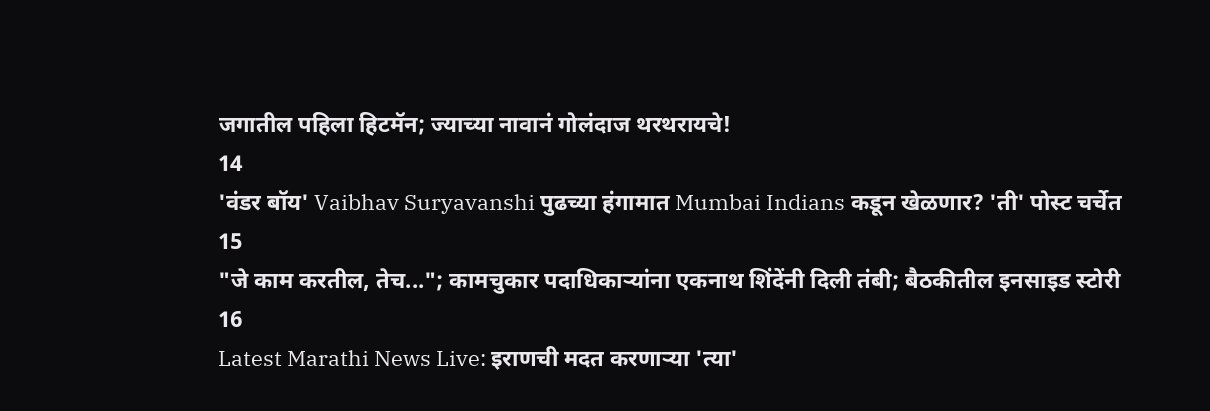जगातील पहिला हिटमॅन; ज्याच्या नावानं गोलंदाज थरथरायचे!
14
'वंडर बॉय' Vaibhav Suryavanshi पुढच्या हंगामात Mumbai Indians कडून खेळणार? 'ती' पोस्ट चर्चेत
15
"जे काम करतील, तेच..."; कामचुकार पदाधिकाऱ्यांना एकनाथ शिंदेंनी दिली तंबी; बैठकीतील इनसाइड स्टोरी
16
Latest Marathi News Live: इराणची मदत करणाऱ्या 'त्या'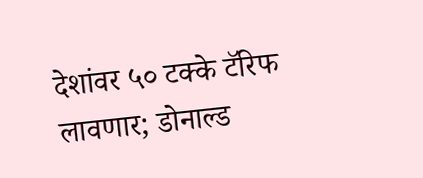देशांवर ५० टक्के टॅरिफ लावणार; डोनाल्ड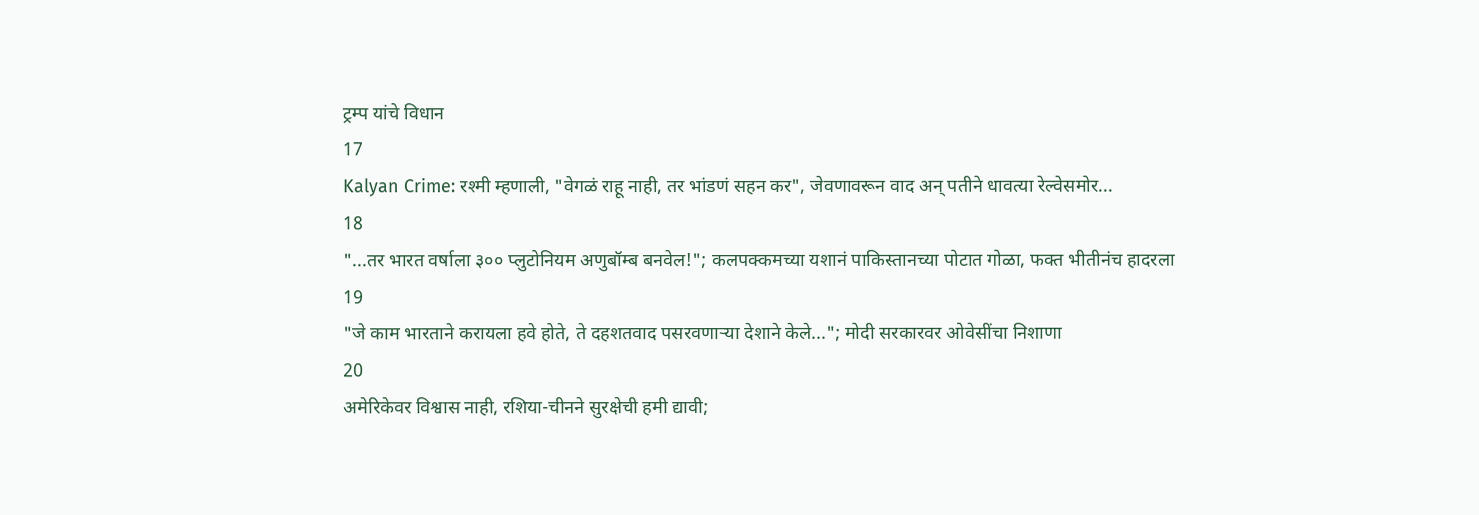ट्रम्प यांचे विधान
17
Kalyan Crime: रश्मी म्हणाली, "वेगळं राहू नाही, तर भांडणं सहन कर", जेवणावरून वाद अन् पतीने धावत्या रेल्वेसमोर...
18
"...तर भारत वर्षाला ३०० प्लुटोनियम अणुबॉम्ब बनवेल!"; कलपक्कमच्या यशानं पाकिस्तानच्या पोटात गोळा, फक्त भीतीनंच हादरला
19
"जे काम भारताने करायला हवे होते, ते दहशतवाद पसरवणाऱ्या देशाने केले..."; मोदी सरकारवर ओवेसींचा निशाणा
20
अमेरिकेवर विश्वास नाही, रशिया-चीनने सुरक्षेची हमी द्यावी;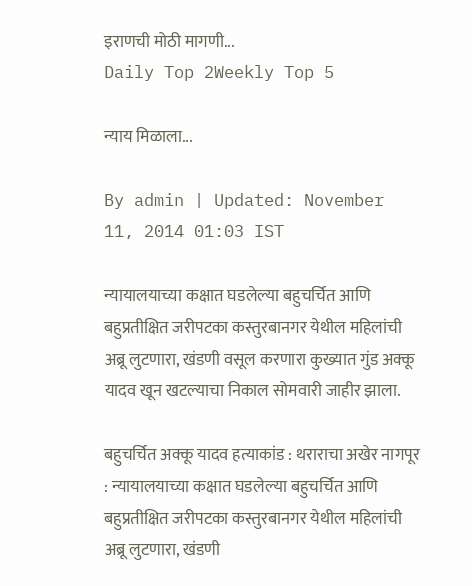इराणची मोठी मागणी...
Daily Top 2Weekly Top 5

न्याय मिळाला...

By admin | Updated: November 11, 2014 01:03 IST

न्यायालयाच्या कक्षात घडलेल्या बहुचर्चित आणि बहुप्रतीक्षित जरीपटका कस्तुरबानगर येथील महिलांची अब्रू लुटणारा, खंडणी वसूल करणारा कुख्यात गुंड अक्कू यादव खून खटल्याचा निकाल सोमवारी जाहीर झाला.

बहुचर्चित अक्कू यादव हत्याकांड : थराराचा अखेर नागपूर : न्यायालयाच्या कक्षात घडलेल्या बहुचर्चित आणि बहुप्रतीक्षित जरीपटका कस्तुरबानगर येथील महिलांची अब्रू लुटणारा, खंडणी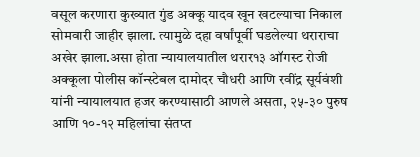वसूल करणारा कुख्यात गुंड अक्कू यादव खून खटल्याचा निकाल सोमवारी जाहीर झाला. त्यामुळे दहा वर्षांपूर्वी घडलेल्या थराराचा अखेर झाला.असा होता न्यायालयातील थरार१३ ऑगस्ट रोजी अक्कूला पोलीस कॉन्स्टेबल दामोदर चौधरी आणि रवींद्र सूर्यवंशी यांनी न्यायालयात हजर करण्यासाठी आणले असता, २५-३० पुरुष आणि १०-१२ महिलांचा संतप्त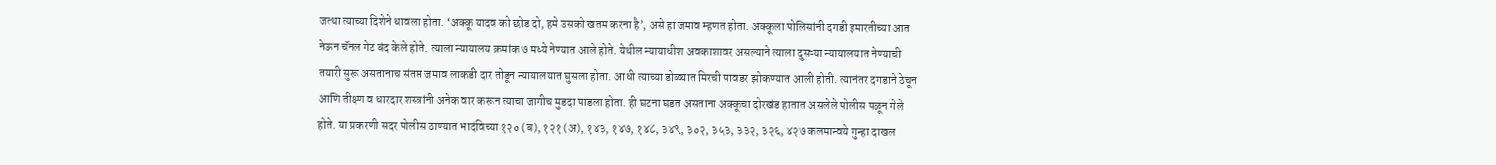जत्था त्याच्या दिशेने धावला होता. ‘अक्कू यादव को छोड दो, हमे उसको खतम करना है’, असे हा जमाव म्हणत होता. अक्कूला पोलिसांनी दगडी इमारतीच्या आत नेऊन चॅनल गेट बंद केले होते. त्याला न्यायालय क्रमांक ७ मध्ये नेण्यात आले होते. येथील न्यायाधीश अवकाशावर असल्याने त्याला दुसऱ्या न्यायालयात नेण्याची तयारी सुरू असतानाच संतप्त जमाव लाकडी दार तोडून न्यायालयात घुसला होता. आधी त्याच्या डोळ्यात मिरची पावडर झोकण्यात आली होती. त्यानंतर दगडाने ठेचून आणि तीक्ष्ण व धारदार शस्त्रांनी अनेक वार करून त्याचा जागीच मुडदा पाडला होता. ही घटना घडत असताना अक्कूचा दोरखंड हातात असलेले पोलीस पळून गेले होते. या प्रकरणी सदर पोलीस ठाण्यात भादंविच्या १२० (ब), १२१ (अ), १४३, १४७, १४८, ३४९, ३०२, ३५३, ३३२, ३२६, ४२७ कलमान्वये गुन्हा दाखल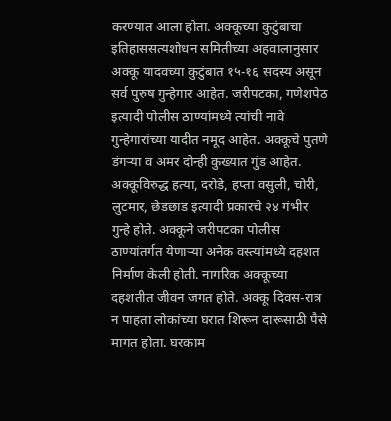करण्यात आला होता. अक्कूच्या कुटुंबाचा इतिहाससत्यशोधन समितीच्या अहवालानुसार अक्कू यादवच्या कुटुंबात १५-१६ सदस्य असून सर्व पुरुष गुन्हेगार आहेत. जरीपटका, गणेशपेठ इत्यादी पोलीस ठाण्यांमध्ये त्यांची नावे गुन्हेगारांच्या यादीत नमूद आहेत. अक्कूचे पुतणे डंगऱ्या व अमर दोन्ही कुख्यात गुंड आहेत. अक्कूविरुद्ध हत्या, दरोडे, हप्ता वसुली, चोरी, लुटमार, छेडछाड इत्यादी प्रकारचे २४ गंभीर गुन्हे होते. अक्कूने जरीपटका पोलीस ठाण्यांतर्गत येणाऱ्या अनेक वस्त्यांमध्ये दहशत निर्माण केली होती. नागरिक अक्कूच्या दहशतीत जीवन जगत होते. अक्कू दिवस-रात्र न पाहता लोकांच्या घरात शिरून दारूसाठी पैसे मागत होता. घरकाम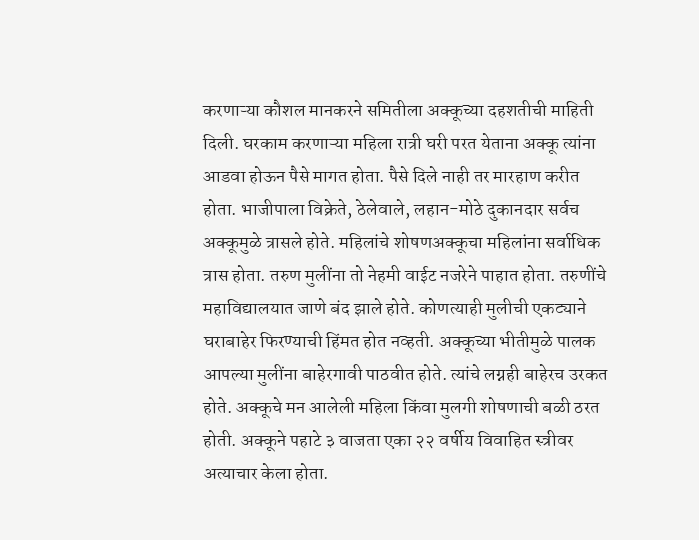करणाऱ्या कौशल मानकरने समितीला अक्कूच्या दहशतीची माहिती दिली. घरकाम करणाऱ्या महिला रात्री घरी परत येताना अक्कू त्यांना आडवा होऊन पैसे मागत होता. पैसे दिले नाही तर मारहाण करीत होता. भाजीपाला विक्रेते, ठेलेवाले, लहान-मोठे दुकानदार सर्वच अक्कूमुळे त्रासले होते. महिलांचे शोषणअक्कूचा महिलांना सर्वाधिक त्रास होता. तरुण मुलींना तो नेहमी वाईट नजरेने पाहात होता. तरुणींचे महाविद्यालयात जाणे बंद झाले होते. कोणत्याही मुलीची एकट्याने घराबाहेर फिरण्याची हिंमत होत नव्हती. अक्कूच्या भीतीमुळे पालक आपल्या मुलींना बाहेरगावी पाठवीत होते. त्यांचे लग्नही बाहेरच उरकत होते. अक्कूचे मन आलेली महिला किंवा मुलगी शोषणाची बळी ठरत होती. अक्कूने पहाटे ३ वाजता एका २२ वर्षीय विवाहित स्त्रीवर अत्याचार केला होता.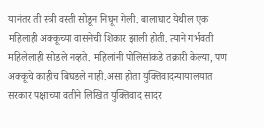यानंतर ती स्त्री वस्ती सोडून निघून गेली. बालाघाट येथील एक महिलाही अक्कूच्या वासनेची शिकार झाली होती. त्याने गर्भवती महिलेलाही सोडले नव्हते. महिलांनी पोलिसांकडे तक्रारी केल्या, पण अक्कूचे काहीच बिघडले नाही.असा होता युक्तिवादन्यायालयात सरकार पक्षाच्या वतीने लिखित युक्तिवाद सादर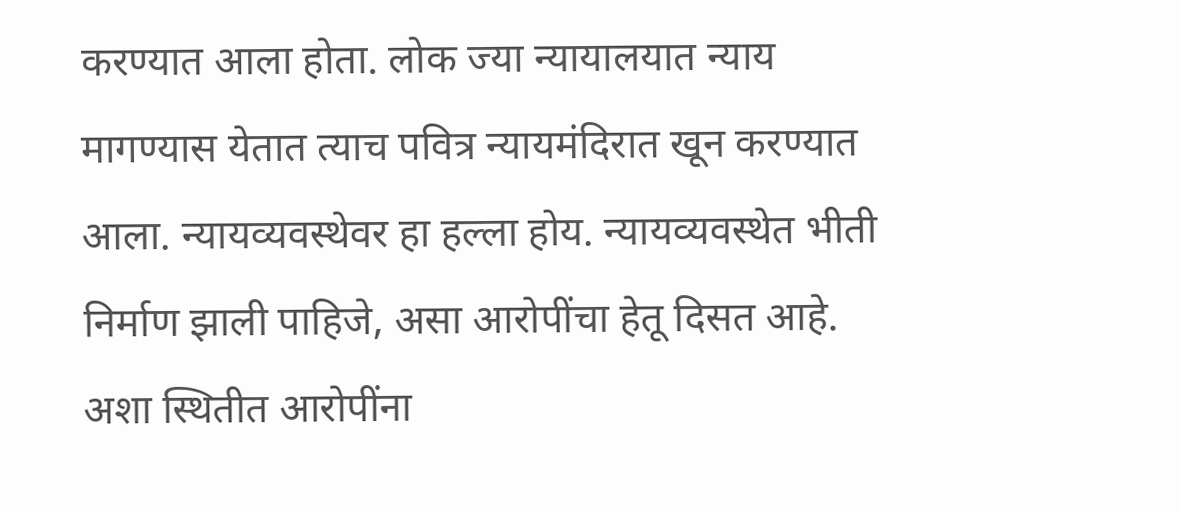करण्यात आला होता. लोक ज्या न्यायालयात न्याय मागण्यास येतात त्याच पवित्र न्यायमंदिरात खून करण्यात आला. न्यायव्यवस्थेवर हा हल्ला होय. न्यायव्यवस्थेत भीती निर्माण झाली पाहिजे, असा आरोपींचा हेतू दिसत आहे. अशा स्थितीत आरोपींना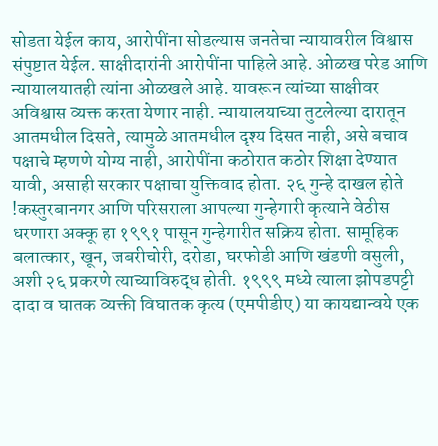सोडता येईल काय, आरोपींना सोडल्यास जनतेचा न्यायावरील विश्वास संपुष्टात येईल. साक्षीदारांनी आरोपींना पाहिले आहे. ओळख परेड आणि न्यायालयातही त्यांना ओळखले आहे. यावरून त्यांच्या साक्षीवर अविश्वास व्यक्त करता येणार नाही. न्यायालयाच्या तुटलेल्या दारातून आतमधील दिसते, त्यामुळे आतमधील दृश्य दिसत नाही, असे बचाव पक्षाचे म्हणणे योग्य नाही, आरोपींना कठोरात कठोर शिक्षा देण्यात यावी, असाही सरकार पक्षाचा युक्तिवाद होता. २६ गुन्हे दाखल होते !कस्तुरबानगर आणि परिसराला आपल्या गुन्हेगारी कृत्याने वेठीस धरणारा अक्कू हा १९९१ पासून गुन्हेगारीत सक्रिय होता. सामूहिक बलात्कार, खून, जबरीचोरी, दरोडा, घरफोडी आणि खंडणी वसुली, अशी २६ प्रकरणे त्याच्याविरुद्ध होती. १९९९ मध्ये त्याला झोपडपट्टी दादा व घातक व्यक्ती विघातक कृत्य (एमपीडीए) या कायद्यान्वये एक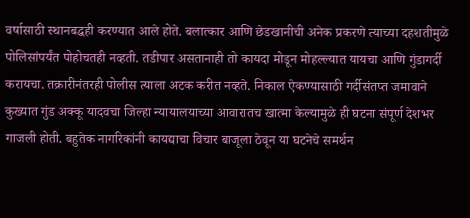वर्षासाठी स्थानबद्धही करण्यात आले होते. बलात्कार आणि छेडखानीची अनेक प्रकरणे त्याच्या दहशतीमुळे पोलिसांपर्यंत पोहोचतही नव्हती. तडीपार असतानाही तो कायदा मोडून मोहल्ल्यात यायचा आणि गुंडागर्दी करायचा. तक्रारीनंतरही पोलीस त्याला अटक करीत नव्हते. निकाल ऐकण्यासाठी गर्दीसंतप्त जमावाने कुख्यात गुंड अक्कू यादवचा जिल्हा न्यायालयाच्या आवारातच खात्मा केल्यामुळे ही घटना संपूर्ण देशभर गाजली होती. बहुतेक नागरिकांनी कायद्याचा विचार बाजूला ठेवून या घटनेचे समर्थन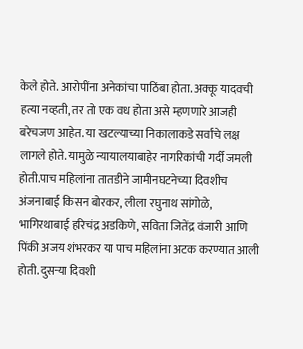केले होते. आरोपींना अनेकांचा पाठिंबा होता. अक्कू यादवची हत्या नव्हती, तर तो एक वध होता असे म्हणणारे आजही बरेचजण आहेत. या खटल्याच्या निकालाकडे सर्वांचे लक्ष लागले होते. यामुळे न्यायालयाबाहेर नागरिकांची गर्दी जमली होती.पाच महिलांना तातडीने जामीनघटनेच्या दिवशीच अंजनाबाई किसन बोरकर, लीला रघुनाथ सांगोळे, भागिरथाबाई हरिचंद्र अडकिणे, सविता जितेंद्र वंजारी आणि पिंकी अजय शंभरकर या पाच महिलांना अटक करण्यात आली होती. दुसऱ्या दिवशी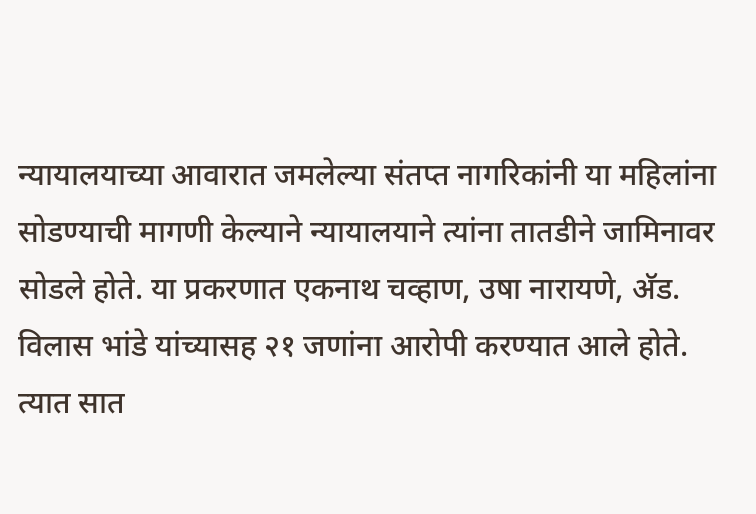न्यायालयाच्या आवारात जमलेल्या संतप्त नागरिकांनी या महिलांना सोडण्याची मागणी केल्याने न्यायालयाने त्यांना तातडीने जामिनावर सोडले होते. या प्रकरणात एकनाथ चव्हाण, उषा नारायणे, अ‍ॅड. विलास भांडे यांच्यासह २१ जणांना आरोपी करण्यात आले होते. त्यात सात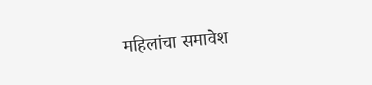महिलांचा समावेश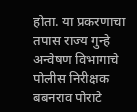होता. या प्रकरणाचा तपास राज्य गुन्हे अन्वेषण विभागाचे पोलीस निरीक्षक बबनराव पोराटे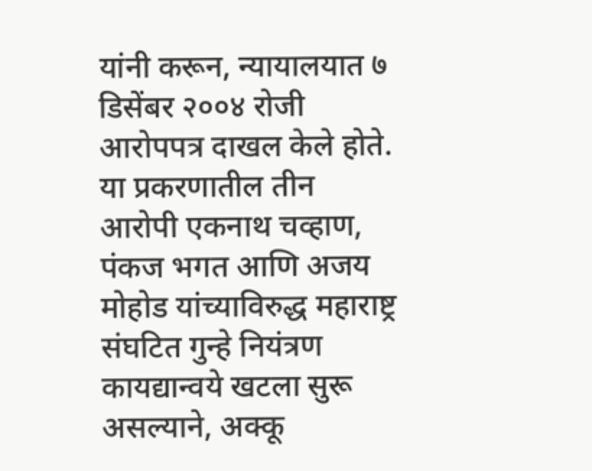यांनी करून, न्यायालयात ७ डिसेंबर २००४ रोजी आरोपपत्र दाखल केले होते. या प्रकरणातील तीन आरोपी एकनाथ चव्हाण, पंकज भगत आणि अजय मोहोड यांच्याविरुद्ध महाराष्ट्र संघटित गुन्हे नियंत्रण कायद्यान्वये खटला सुरू असल्याने, अक्कू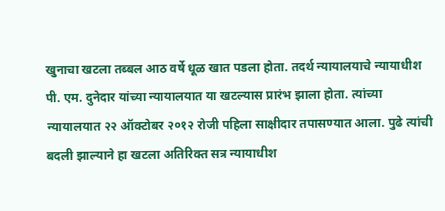खुनाचा खटला तब्बल आठ वर्षे धूळ खात पडला होता. तदर्थ न्यायालयाचे न्यायाधीश पी. एम. दुनेदार यांच्या न्यायालयात या खटल्यास प्रारंभ झाला होता. त्यांच्या न्यायालयात २२ ऑक्टोबर २०१२ रोजी पहिला साक्षीदार तपासण्यात आला. पुढे त्यांची बदली झाल्याने हा खटला अतिरिक्त सत्र न्यायाधीश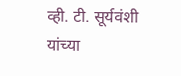व्ही. टी. सूर्यवंशी यांच्या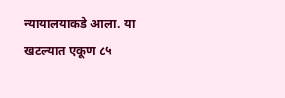न्यायालयाकडे आला. या खटल्यात एकूण ८५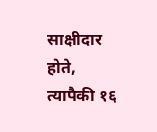साक्षीदार होते, त्यापैकी १६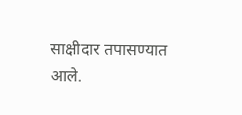साक्षीदार तपासण्यात आले.